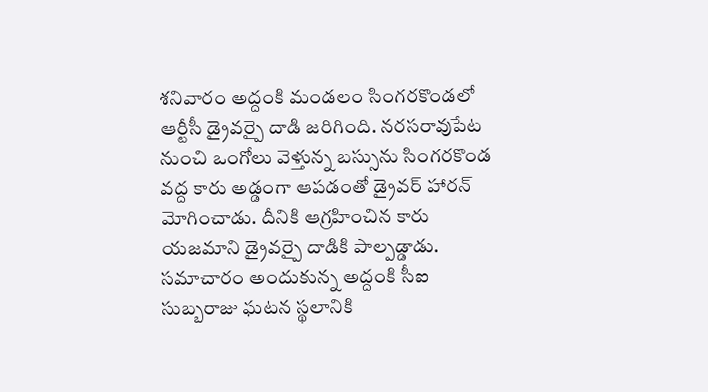శనివారం అద్దంకి మండలం సింగరకొండలో ఆర్టీసీ డ్రైవర్పై దాడి జరిగింది. నరసరావుపేట నుంచి ఒంగోలు వెళ్తున్న బస్సును సింగరకొండ వద్ద కారు అడ్డంగా ఆపడంతో డ్రైవర్ హారన్ మోగించాడు. దీనికి ఆగ్రహించిన కారు యజమాని డ్రైవర్పై దాడికి పాల్పడ్డాడు. సమాచారం అందుకున్న అద్దంకి సీఐ సుబ్బరాజు ఘటన స్థలానికి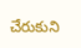చేరుకుని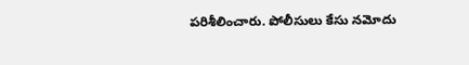పరిశీలించారు. పోలీసులు కేసు నమోదు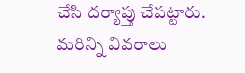చేసి దర్యాప్తు చేపట్టారు. మరిన్ని వివరాలు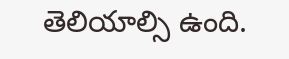తెలియాల్సి ఉంది.